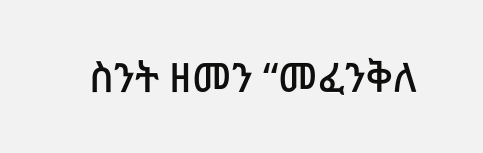ስንት ዘመን “መፈንቅለ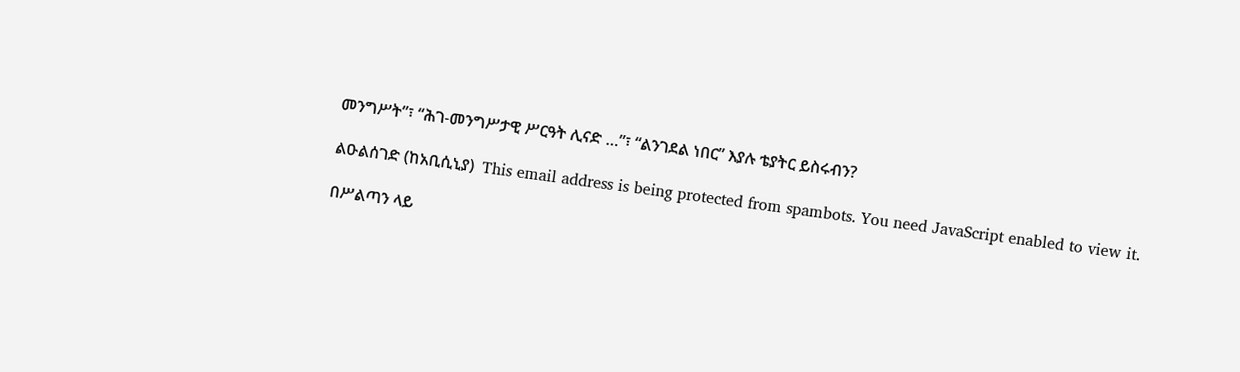መንግሥት”፣ “ሕገ-መንግሥታዊ ሥርዓት ሊናድ …”፣ “ልንገደል ነበር” እያሉ ቴያትር ይስሩብን?

ልዑልሰገድ (ከአቢሲኒያ)  This email address is being protected from spambots. You need JavaScript enabled to view it.

በሥልጣን ላይ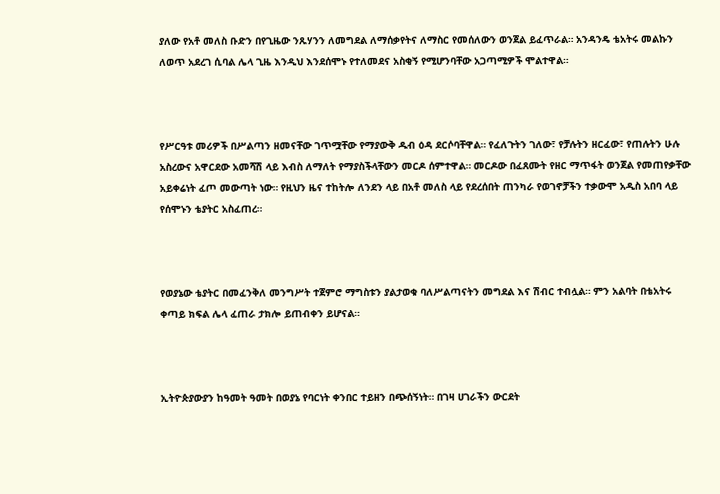ያለው የአቶ መለስ ቡድን በየጊዜው ንጹሃንን ለመግደል ለማሰቃየትና ለማስር የመሰለውን ወንጀል ይፈጥራል። አንዳንዴ ቴአትሩ መልኩን ለወጥ አደረገ ሲባል ሌላ ጊዜ እንዲህ እንደሰሞኑ የተለመደና አስቂኝ የሚሆንባቸው አጋጣሚዎች ሞልተዋል።



የሥርዓቱ መሪዎች በሥልጣን ዘመናቸው ገጥሟቸው የማያውቅ ዱብ ዕዳ ደርሶባቸዋል። የፈለጉትን ገለው፣ የቻሉትን ዘርፈው፣ የጠሉትን ሁሉ አስረውና አዋርደው አመሻሽ ላይ እብስ ለማለት የማያስችላቸውን መርዶ ሰምተዋል። መርዶው በፈጸሙት የዘር ማጥፋት ወንጀል የመጠየቃቸው አይቀሬነት ፈጦ መውጣት ነው። የዚህን ዜና ተከትሎ ለንደን ላይ በአቶ መለስ ላይ የደረሰበት ጠንካራ የወገኖቻችን ተቃውሞ አዲስ አበባ ላይ የሰሞኑን ቴያትር አስፈጠረ።



የወያኔው ቴያትር በመፈንቅለ መንግሥት ተጀምሮ ማግስቱን ያልታወቁ ባለሥልጣናትን መግደል እና ሽብር ተብሏል። ምን አልባት በቴአትሩ ቀጣይ ክፍል ሌላ ፈጠራ ታክሎ ይጠብቀን ይሆናል።



ኢትዮጵያውያን ከዓመት ዓመት በወያኔ የባርነት ቀንበር ተይዘን በጭሰኝነት። በገዛ ሀገራችን ውርደት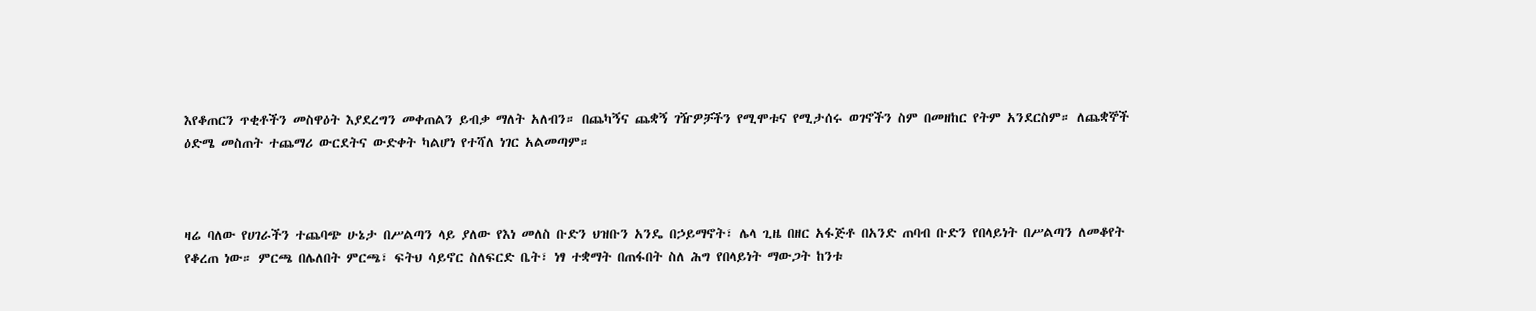እየቆጠርን ጥቂቶችን መስዋዕት እያደረግን መቀጠልን ይብቃ ማለት አለብን። በጨካኝና ጨቋኝ ገዥዎቻችን የሚሞቱና የሚታሰሩ ወገኖችን ስም በመዘከር የትም አንደርስም። ለጨቋኞች ዕድሜ መስጠት ተጨማሪ ውርደትና ውድቀት ካልሆነ የተሻለ ነገር አልመጣም።



ዛሬ ባለው የሀገራችን ተጨባጭ ሁኔታ በሥልጣን ላይ ያለው የእነ መለስ ቡድን ህዝቡን አንዴ በኃይማኖት፣ ሌላ ጊዜ በዘር አፋጅቶ በአንድ ጠባብ ቡድን የበላይነት በሥልጣን ለመቆየት የቆረጠ ነው። ምርጫ በሌለበት ምርጫ፣ ፍትህ ሳይኖር ስለፍርድ ቤት፣ ነፃ ተቋማት በጠፋበት ስለ ሕግ የበላይነት ማውጋት ከንቱ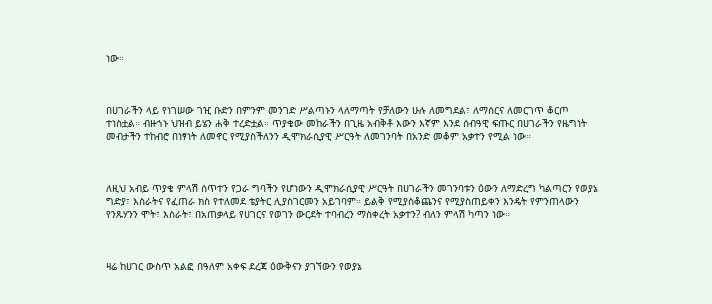ነው።



በሀገራችን ላይ የነገሠው ገዢ ቡድን በምንም መንገድ ሥልጣኑን ላለማጣት የቻለውን ሁሉ ለመግደል፣ ለማሰርና ለመርገጥ ቆርጦ ተነስቷል። ብዙኀኑ ህዝብ ይሄን ሐቅ ተረድቷል። ጥያቄው መከራችን በጊዜ አብቅቶ እውን እኛም እንደ ሰብዓዊ ፍጡር በሀገራችን የዜግነት መብታችን ተከብሮ በነፃነት ለመኖር የሚያስችለንን ዲሞክራሲያዊ ሥርዓት ለመገንባት በአንድ መቆም አቃተን የሚል ነው።



ለዚህ አብይ ጥያቄ ምላሽ ሰጥተን የጋራ ግባችን የሆነውን ዲሞክራሲያዊ ሥርዓት በሀገራችን መገንባቱን ዕውን ለማድረግ ካልጣርን የወያኔ ግድያ፣ እስራትና የፈጠራ ክስ የተለመደ ቴያትር ሊያስገርመን አይገባም። ይልቅ የሚያስቆጨንና የሚያስጠይቀን እንዴት የምንጠላውን የንጹሃንን ሞት፣ እስራት፣ በአጠቃላይ የሀገርና የወገን ውርደት ተባብረን ማስቀረት አቃተን? ብለን ምላሽ ካጣን ነው።



ዛሬ ከሀገር ውስጥ አልፎ በዓለም አቀፍ ደረጃ ዕውቅናን ያገኘውን የወያኔ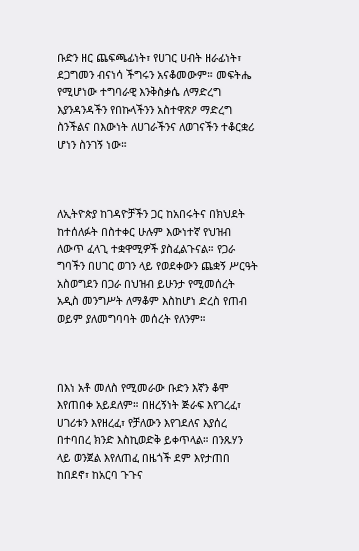ቡድን ዘር ጨፍጫፊነት፣ የሀገር ሀብት ዘራፊነት፣ ደጋግመን ብናነሳ ችግሩን አናቆመውም። መፍትሔ የሚሆነው ተግባራዊ እንቅስቃሴ ለማድረግ እያንዳንዳችን የበኩላችንን አስተዋጽዖ ማድረግ ስንችልና በእውነት ለሀገራችንና ለወገናችን ተቆርቋሪ ሆነን ስንገኝ ነው።



ለኢትዮጵያ ከገዳዮቻችን ጋር ከአበሩትና በክህደት ከተሰለፉት በስተቀር ሁሉም እውነተኛ የህዝብ ለውጥ ፈላጊ ተቋዋሚዎች ያስፈልጉናል። የጋራ ግባችን በሀገር ወገን ላይ የወደቀውን ጨቋኝ ሥርዓት አስወግደን በጋራ በህዝብ ይሁንታ የሚመሰረት አዲስ መንግሥት ለማቆም እስከሆነ ድረስ የጠብ ወይም ያለመግባባት መሰረት የለንም።



በእነ አቶ መለስ የሚመራው ቡድን እኛን ቆሞ እየጠበቀ አይደለም። በዘረኝነት ጅራፍ እየገረፈ፣ ሀገሪቱን እየዘረፈ፣ የቻለውን እየገደለና እያሰረ በተባበረ ክንድ እስኪወድቅ ይቀጥላል። በንጹሃን ላይ ወንጀል እየለጠፈ በዜጎች ደም እየታጠበ ከበደኖ፣ ከአርባ ጉጉና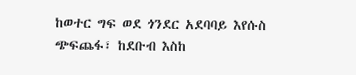ከወተር ግፍ ወደ ጎንደር አደባባይ እየሱስ ጭፍጨፋ፣ ከደቡብ እስከ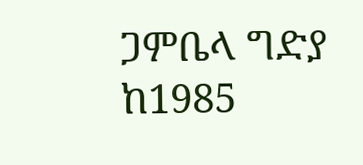ጋምቤላ ግድያ ከ1985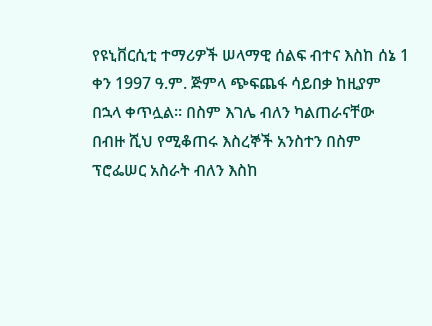የዩኒቨርሲቲ ተማሪዎች ሠላማዊ ሰልፍ ብተና እስከ ሰኔ 1 ቀን 1997 ዓ.ም. ጅምላ ጭፍጨፋ ሳይበቃ ከዚያም በኋላ ቀጥሏል። በስም እገሌ ብለን ካልጠራናቸው በብዙ ሺህ የሚቆጠሩ እስረኞች አንስተን በስም ፕሮፌሠር አስራት ብለን እስከ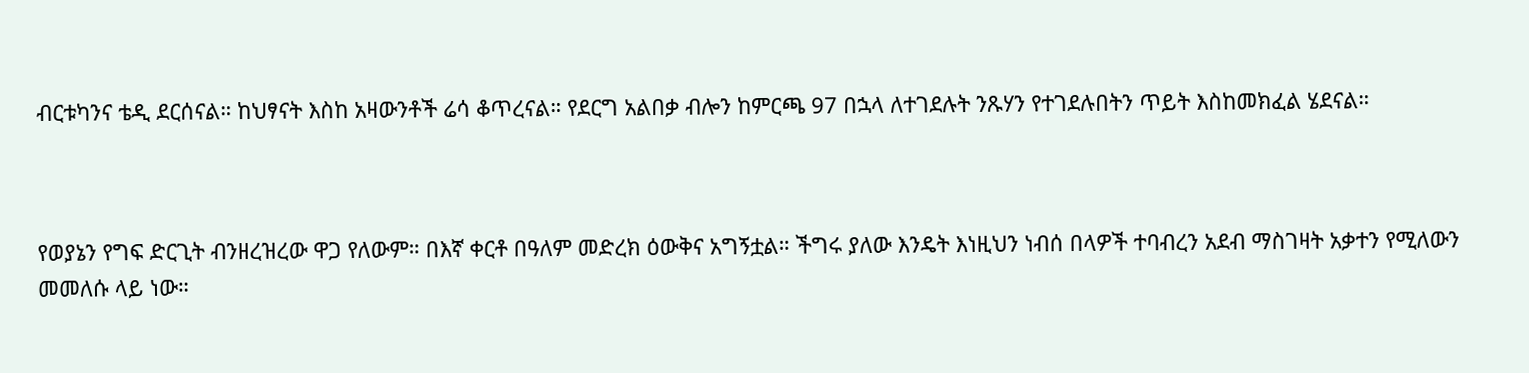ብርቱካንና ቴዲ ደርሰናል። ከህፃናት እስከ አዛውንቶች ሬሳ ቆጥረናል። የደርግ አልበቃ ብሎን ከምርጫ 97 በኋላ ለተገደሉት ንጹሃን የተገደሉበትን ጥይት እስከመክፈል ሄደናል።



የወያኔን የግፍ ድርጊት ብንዘረዝረው ዋጋ የለውም። በእኛ ቀርቶ በዓለም መድረክ ዕውቅና አግኝቷል። ችግሩ ያለው እንዴት እነዚህን ነብሰ በላዎች ተባብረን አደብ ማስገዛት አቃተን የሚለውን መመለሱ ላይ ነው።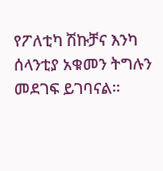የፖለቲካ ሽኩቻና እንካ ሰላንቲያ አቁመን ትግሉን መደገፍ ይገባናል።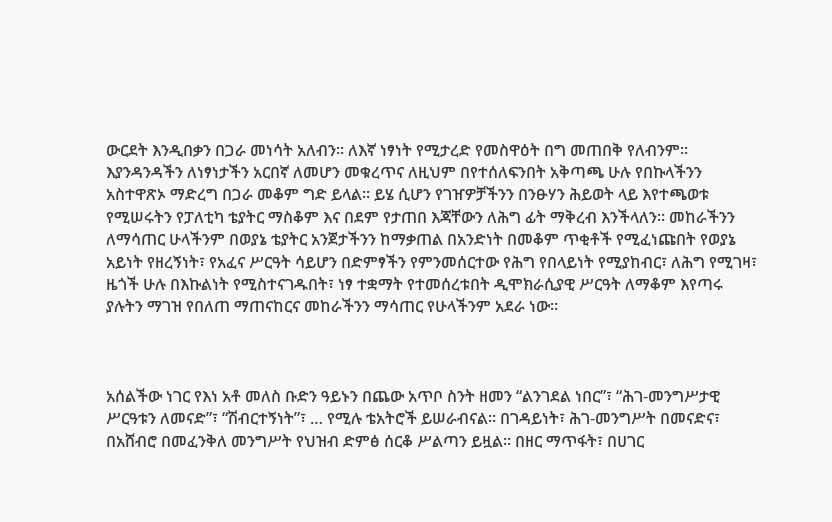ውርደት እንዲበቃን በጋራ መነሳት አለብን። ለእኛ ነፃነት የሚታረድ የመስዋዕት በግ መጠበቅ የለብንም። እያንዳንዳችን ለነፃነታችን አርበኛ ለመሆን መቁረጥና ለዚህም በየተሰለፍንበት አቅጣጫ ሁሉ የበኩላችንን አስተዋጽኦ ማድረግ በጋራ መቆም ግድ ይላል። ይሄ ሲሆን የገዠዎቻችንን በንፁሃን ሕይወት ላይ እየተጫወቱ የሚሠሩትን የፓለቲካ ቴያትር ማስቆም እና በደም የታጠበ እጃቸውን ለሕግ ፊት ማቅረብ እንችላለን። መከራችንን ለማሳጠር ሁላችንም በወያኔ ቴያትር አንጀታችንን ከማቃጠል በአንድነት በመቆም ጥቂቶች የሚፈነጩበት የወያኔ አይነት የዘረኝነት፣ የአፈና ሥርዓት ሳይሆን በድምፃችን የምንመሰርተው የሕግ የበላይነት የሚያከብር፣ ለሕግ የሚገዛ፣ ዜጎች ሁሉ በእኩልነት የሚስተናገዱበት፣ ነፃ ተቋማት የተመሰረቱበት ዲሞክራሲያዊ ሥርዓት ለማቆም እየጣሩ ያሉትን ማገዝ የበለጠ ማጠናከርና መከራችንን ማሳጠር የሁላችንም አደራ ነው።



አሰልችው ነገር የእነ አቶ መለስ ቡድን ዓይኑን በጨው አጥቦ ስንት ዘመን “ልንገደል ነበር”፣ “ሕገ-መንግሥታዊ ሥርዓቱን ለመናድ”፣ “ሽብርተኝነት”፣ … የሚሉ ቴአትሮች ይሠራብናል። በገዳይነት፣ ሕገ-መንግሥት በመናድና፣ በአሸብሮ በመፈንቅለ መንግሥት የህዝብ ድምፅ ሰርቆ ሥልጣን ይዟል። በዘር ማጥፋት፣ በሀገር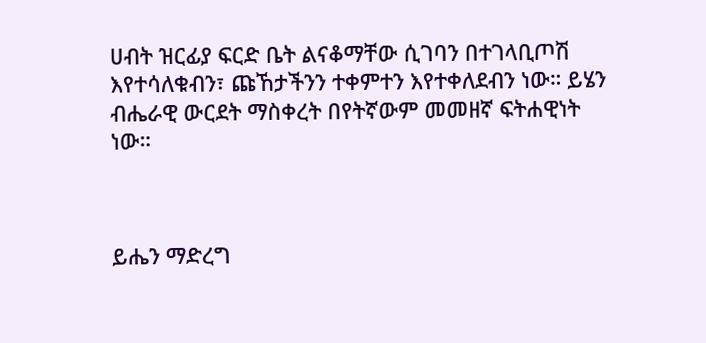ሀብት ዝርፊያ ፍርድ ቤት ልናቆማቸው ሲገባን በተገላቢጦሽ እየተሳለቁብን፣ ጩኸታችንን ተቀምተን እየተቀለደብን ነው። ይሄን ብሔራዊ ውርደት ማስቀረት በየትኛውም መመዘኛ ፍትሐዊነት ነው።



ይሔን ማድረግ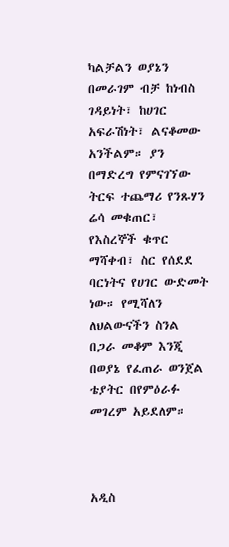ካልቻልን ወያኔን በመራገም ብቻ ከነብስ ገዳይነት፣ ከሀገር አፍራሽነት፣ ልናቆመው አንችልም። ያን በማድረግ የምናገኘው ትርፍ ተጨማሪ የንጹሃን ሬሳ መቁጠር፣ የእስረኞች ቁጥር ማሻቀብ፣ ስር የሰደደ ባርነትና የሀገር ውድመት ነው። የሚሻለን ለህልውናችን ስንል በጋራ መቆም እንጂ በወያኔ የፈጠራ ወንጀል ቴያትር በየምዕራፉ መገረም አይደለም።



አዲስ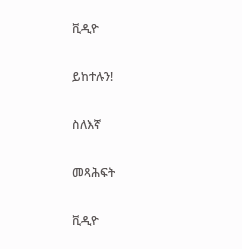ቪዲዮ

ይከተሉን!

ስለእኛ

መጻሕፍት

ቪዲዮ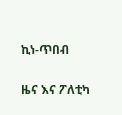ኪነ-ጥበብ

ዜና እና ፖለቲካ